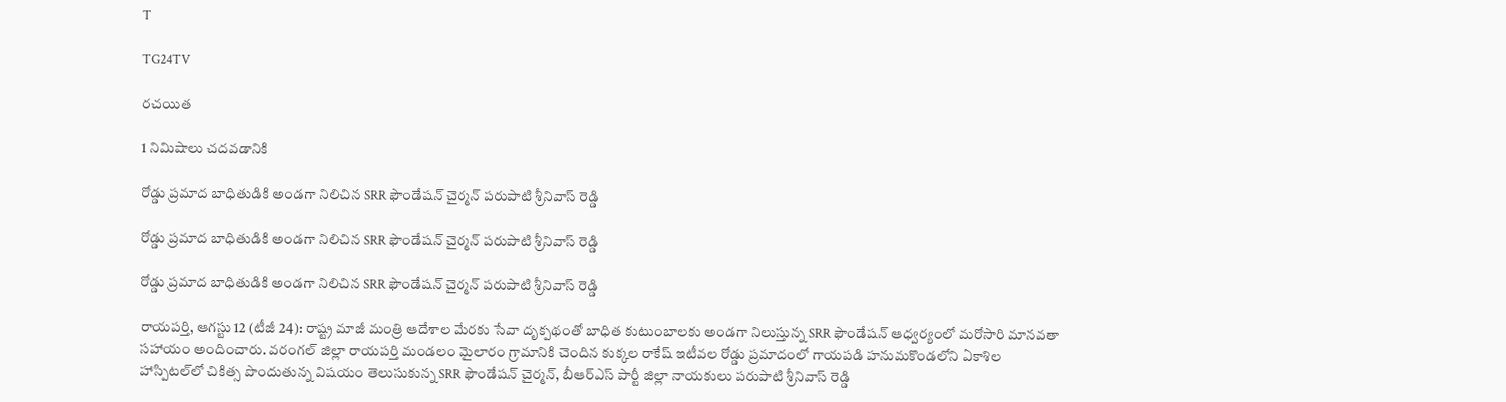T

TG24TV

రచయిత

1 నిమిషాలు చదవడానికి

రోడ్డు ప్రమాద బాధితుడికి అండగా నిలిచిన SRR ఫౌండేషన్ చైర్మన్ పరుపాటి శ్రీనివాస్ రెడ్డి

రోడ్డు ప్రమాద బాధితుడికి అండగా నిలిచిన SRR ఫౌండేషన్ చైర్మన్ పరుపాటి శ్రీనివాస్ రెడ్డి

రోడ్డు ప్రమాద బాధితుడికి అండగా నిలిచిన SRR ఫౌండేషన్ చైర్మన్ పరుపాటి శ్రీనివాస్ రెడ్డి

రాయపర్తి, ఆగస్టు 12 (టీజీ 24): రాష్ట్ర మాజీ మంత్రి ఆదేశాల మేరకు సేవా దృక్పథంతో బాధిత కుటుంబాలకు అండగా నిలుస్తున్న SRR ఫౌండేషన్ ఆధ్వర్యంలో మరోసారి మానవతా సహాయం అందించారు. వరంగల్ జిల్లా రాయపర్తి మండలం మైలారం గ్రామానికి చెందిన కుక్కల రాకేష్ ఇటీవల రోడ్డు ప్రమాదంలో గాయపడి హనుమకొండలోని ఏకాశిల హాస్పిటల్‌లో చికిత్స పొందుతున్న విషయం తెలుసుకున్న SRR ఫౌండేషన్ చైర్మన్, బీఆర్ఎస్ పార్టీ జిల్లా నాయకులు పరుపాటి శ్రీనివాస్ రెడ్డి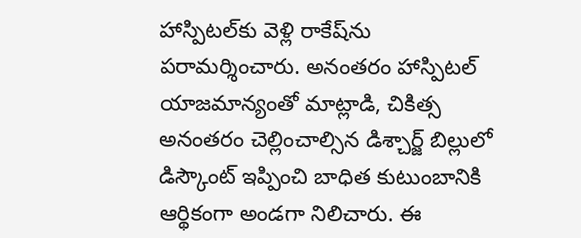హాస్పిటల్‌కు వెళ్లి రాకేష్‌ను పరామర్శించారు. అనంతరం హాస్పిటల్ యాజమాన్యంతో మాట్లాడి, చికిత్స అనంతరం చెల్లించాల్సిన డిశ్చార్జ్ బిల్లులో డిస్కౌంట్ ఇప్పించి బాధిత కుటుంబానికి ఆర్థికంగా అండగా నిలిచారు. ఈ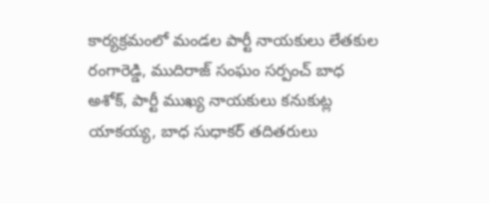కార్యక్రమంలో మండల పార్టీ నాయకులు లేతకుల రంగారెడ్డి, ముదిరాజ్ సంఘం సర్పంచ్ బాధ అశోక్, పార్టీ ముఖ్య నాయకులు కనుకుట్ల యాకయ్య, బాధ సుధాకర్ తదితరులు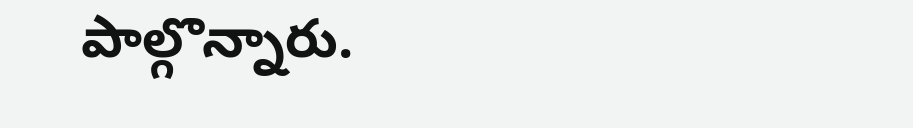పాల్గొన్నారు.